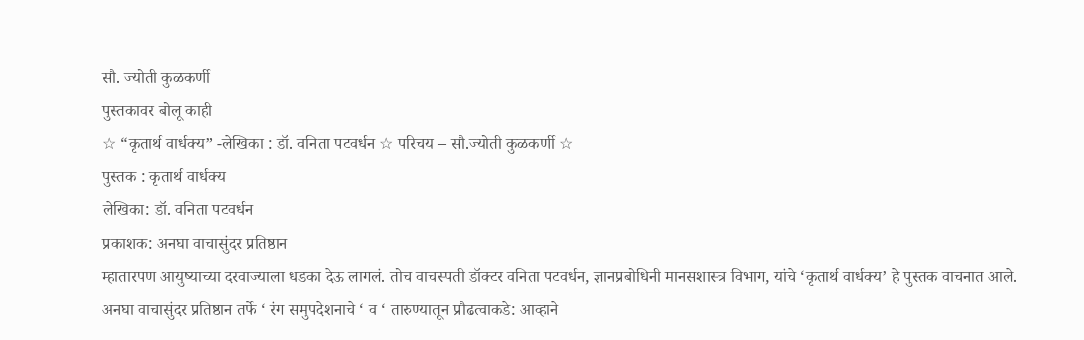सौ. ज्योती कुळकर्णी
पुस्तकावर बोलू काही
☆ “कृतार्थ वार्धक्य” -लेखिका : डॉ. वनिता पटवर्धन ☆ परिचय – सौ.ज्योती कुळकर्णी ☆
पुस्तक : कृतार्थ वार्धक्य
लेखिका: डॉ. वनिता पटवर्धन
प्रकाशक: अनघा वाचासुंदर प्रतिष्ठान
म्हातारपण आयुष्याच्या दरवाज्याला धडका देऊ लागलं. तोच वाचस्पती डॉक्टर वनिता पटवर्धन, ज्ञानप्रबोधिनी मानसशास्त्र विभाग, यांचे ‘कृतार्थ वार्धक्य’ हे पुस्तक वाचनात आले.
अनघा वाचासुंदर प्रतिष्ठान तर्फे ‘ रंग समुपदेशनाचे ‘ व ‘ तारुण्यातून प्रौढत्वाकडे: आव्हाने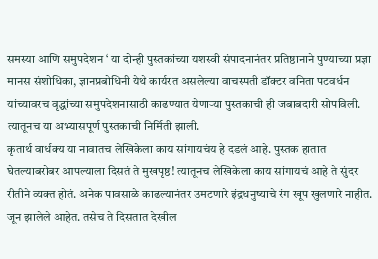समस्या आणि समुपदेशन ‘ या दोन्ही पुस्तकांच्या यशस्वी संपादनानंतर प्रतिष्ठानाने पुण्याच्या प्रज्ञा मानस संशोधिका, ज्ञानप्रबोधिनी येथे कार्यरत असलेल्या वाचस्पती डॉक्टर वनिता पटवर्धन यांच्यावरच वृद्धांच्या समुपदेशनासाठी काढण्यात येणाऱ्या पुस्तकाची ही जबाबदारी सोपविली. त्यातूनच या अभ्यासपूर्ण पुस्तकाची निर्मिती झाली.
कृतार्थ वार्धक्य या नावातच लेखिकेला काय सांगायचंय हे दडलं आहे. पुस्तक हातात घेतल्याबरोबर आपल्याला दिसतं ते मुखपृष्ठ! त्यातूनच लेखिकेला काय सांगायचं आहे ते सुंदर रीतीने व्यक्त होतं. अनेक पावसाळे काढल्यानंतर उमटणारे इंद्रधनुष्याचे रंग खूप खुलणारे नाहीत. जून झालेले आहेत. तसेच ते दिसतात देखील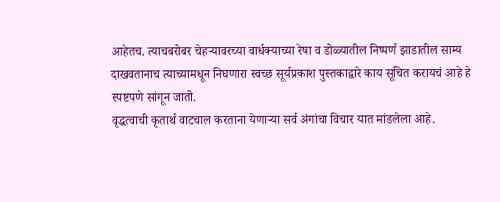आहेतच. त्याचबरोबर चेहऱ्यावरच्या वार्धक्याच्या रेषा व डोळ्यातील निष्पर्ण झाडातील साम्य दाखवतानाच त्याच्यामधून निघणारा स्वच्छ सूर्यप्रकाश पुस्तकाद्वारे काय सूचित करायचं आहे हे स्पष्टपणे सांगून जातो.
वृद्धत्वाची कृतार्थ वाटचाल करताना येणाऱ्या सर्व अंगांचा विचार यात मांडलेला आहे.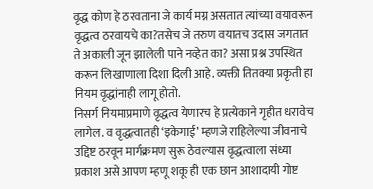वृद्ध कोण हे ठरवताना जे कार्य मग्न असतात त्यांच्या वयावरून वृद्धत्व ठरवायचे का?तसेच जे तरुण वयातच उदास जगतात ते अकाली जून झालेली पाने नव्हेत का? असा प्रश्न उपस्थित करून लिखाणाला दिशा दिली आहे. व्यक्ती तितक्या प्रकृती हा नियम वृद्धांनाही लागू होतो.
निसर्ग नियमाप्रमाणे वृद्धत्व येणारच हे प्रत्येकाने गृहीत धरावेच लागेल. व वृद्धत्वातही ‘इकेगाई’ म्हणजे राहिलेल्या जीवनाचे उद्दिष्ट ठरवून मार्गक्रमण सुरू ठेवल्यास वृद्धत्वाला संध्या प्रकाश असे आपण म्हणू शकू ही एक छान आशादायी गोष्ट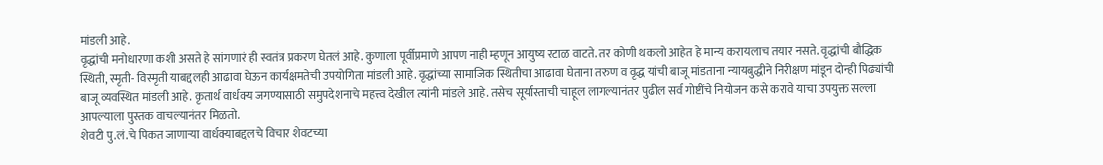मांडली आहे.
वृद्धांची मनोधारणा कशी असते हे सांगणारं ही स्वतंत्र प्रकरण घेतलं आहे. कुणाला पूर्वीप्रमाणे आपण नाही म्हणून आयुष्य रटाळ वाटते. तर कोणी थकलो आहेत हे मान्य करायलाच तयार नसते. वृद्धांची बौद्धिक स्थिती, स्मृती- विस्मृती याबद्दलही आढावा घेऊन कार्यक्षमतेची उपयोगिता मांडली आहे. वृद्धांच्या सामाजिक स्थितीचा आढावा घेताना तरुण व वृद्ध यांची बाजू मांडताना न्यायबुद्धीने निरीक्षण मांडून दोन्ही पिढ्यांची बाजू व्यवस्थित मांडली आहे. कृतार्थ वार्धक्य जगण्यासाठी समुपदेशनाचे महत्त्व देखील त्यांनी मांडले आहे. तसेच सूर्यास्ताची चाहूल लागल्यानंतर पुढील सर्व गोष्टींचे नियोजन कसे करावे याचा उपयुक्त सल्ला आपल्याला पुस्तक वाचल्यानंतर मिळतो.
शेवटी पु.लं.चे पिकत जाणाऱ्या वार्धक्याबद्दलचे विचार शेवटच्या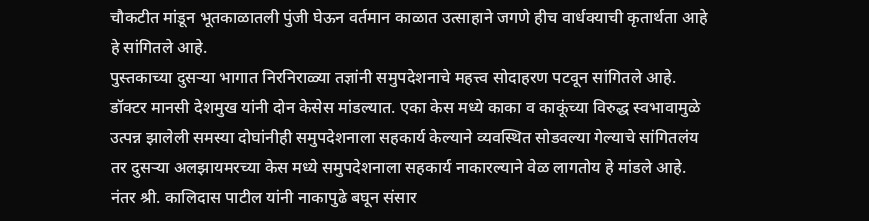चौकटीत मांडून भूतकाळातली पुंजी घेऊन वर्तमान काळात उत्साहाने जगणे हीच वार्धक्याची कृतार्थता आहे हे सांगितले आहे.
पुस्तकाच्या दुसऱ्या भागात निरनिराळ्या तज्ञांनी समुपदेशनाचे महत्त्व सोदाहरण पटवून सांगितले आहे. डॉक्टर मानसी देशमुख यांनी दोन केसेस मांडल्यात. एका केस मध्ये काका व काकूंच्या विरुद्ध स्वभावामुळे उत्पन्न झालेली समस्या दोघांनीही समुपदेशनाला सहकार्य केल्याने व्यवस्थित सोडवल्या गेल्याचे सांगितलंय तर दुसऱ्या अलझायमरच्या केस मध्ये समुपदेशनाला सहकार्य नाकारल्याने वेळ लागतोय हे मांडले आहे.
नंतर श्री. कालिदास पाटील यांनी नाकापुढे बघून संसार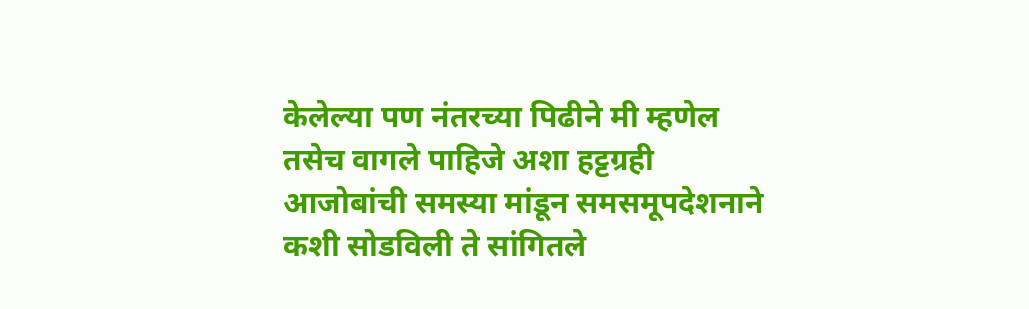केलेल्या पण नंतरच्या पिढीने मी म्हणेल तसेच वागले पाहिजे अशा हट्टग्रही आजोबांची समस्या मांडून समसमूपदेशनाने कशी सोडविली ते सांगितले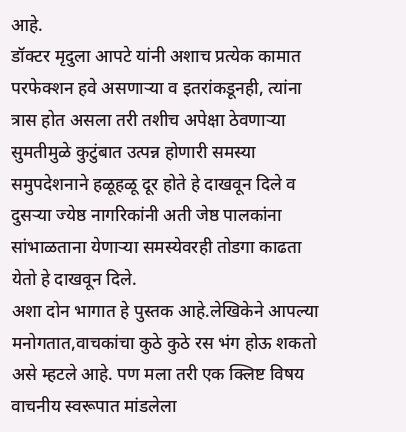आहे.
डॉक्टर मृदुला आपटे यांनी अशाच प्रत्येक कामात परफेक्शन हवे असणाऱ्या व इतरांकडूनही, त्यांना त्रास होत असला तरी तशीच अपेक्षा ठेवणाऱ्या सुमतीमुळे कुटुंबात उत्पन्न होणारी समस्या समुपदेशनाने हळूहळू दूर होते हे दाखवून दिले व दुसऱ्या ज्येष्ठ नागरिकांनी अती जेष्ठ पालकांना सांभाळताना येणाऱ्या समस्येवरही तोडगा काढता येतो हे दाखवून दिले.
अशा दोन भागात हे पुस्तक आहे.लेखिकेने आपल्या मनोगतात,वाचकांचा कुठे कुठे रस भंग होऊ शकतो असे म्हटले आहे. पण मला तरी एक क्लिष्ट विषय वाचनीय स्वरूपात मांडलेला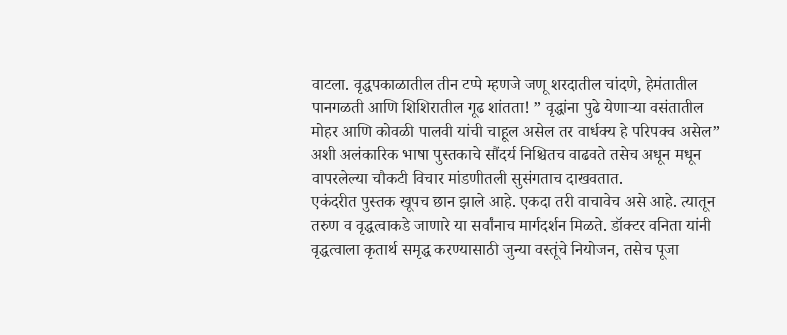वाटला. वृद्धपकाळातील तीन टप्पे म्हणजे जणू शरदातील चांदणे, हेमंतातील पानगळती आणि शिशिरातील गूढ शांतता! ” वृद्धांना पुढे येणाऱ्या वसंतातील मोहर आणि कोवळी पालवी यांची चाहूल असेल तर वार्धक्य हे परिपक्व असेल” अशी अलंकारिक भाषा पुस्तकाचे सौंदर्य निश्चितच वाढवते तसेच अधून मधून वापरलेल्या चौकटी विचार मांडणीतली सुसंगताच दाखवतात.
एकंदरीत पुस्तक खूपच छान झाले आहे. एकदा तरी वाचावेच असे आहे. त्यातून तरुण व वृद्धत्वाकडे जाणारे या सर्वांनाच मार्गदर्शन मिळते. डॉक्टर वनिता यांनी वृद्धत्वाला कृतार्थ समृद्ध करण्यासाठी जुन्या वस्तूंचे नियोजन, तसेच पूजा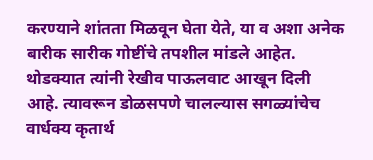करण्याने शांतता मिळवून घेता येते, या व अशा अनेक बारीक सारीक गोष्टींचे तपशील मांडले आहेत.
थोडक्यात त्यांनी रेखीव पाऊलवाट आखून दिली आहे. त्यावरून डोळसपणे चालल्यास सगळ्यांचेच वार्धक्य कृतार्थ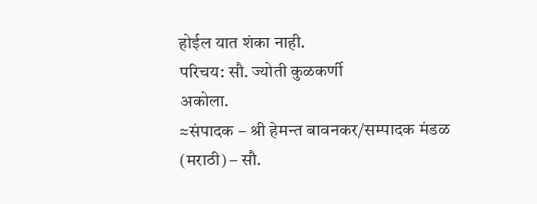होईल यात शंका नाही.
परिचय: सौ. ज्योती कुळकर्णी
अकोला.
≈संपादक – श्री हेमन्त बावनकर/सम्पादक मंडळ (मराठी) – सौ.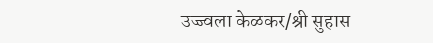उज्ज्वला केळकर/श्री सुहास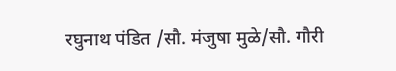रघुनाथ पंडित /सौ. मंजुषा मुळे/सौ. गौरी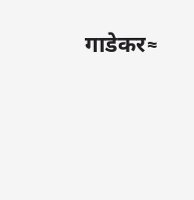गाडेकर≈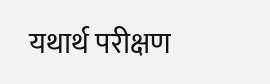यथार्थ परीक्षण